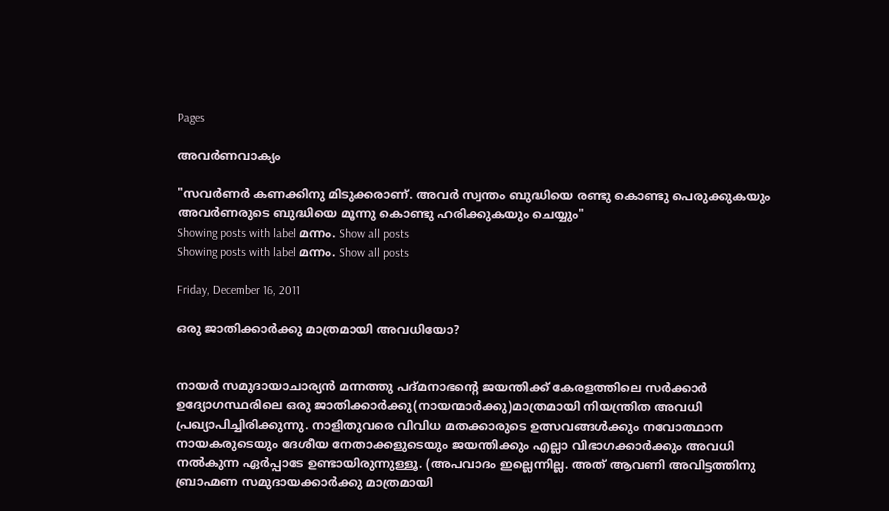Pages

അവര്‍ണവാക്യം

"സവര്‍ണര്‍ കണക്കിനു മിടുക്കരാണ്. അവര്‍ സ്വന്തം ബുദ്ധിയെ രണ്ടു കൊണ്ടു പെരുക്കുകയും അവര്‍ണരുടെ ബുദ്ധിയെ മൂന്നു കൊണ്ടു ഹരിക്കുകയും ചെയ്യും"
Showing posts with label മന്നം. Show all posts
Showing posts with label മന്നം. Show all posts

Friday, December 16, 2011

ഒരു ജാതിക്കാര്‍ക്കു മാത്രമായി അവധിയോ?


നായര്‍ സമുദായാചാര്യന്‍ മന്നത്തു പദ്മനാഭന്‍റെ ജയന്തിക്ക് കേരളത്തിലെ സര്‍ക്കാര്‍ ഉദ്യോഗസ്ഥരിലെ ഒരു ജാതിക്കാര്‍ക്കു(നായന്മാര്‍ക്കു)മാത്രമായി നിയന്ത്രിത അവധി പ്രഖ്യാപിച്ചിരിക്കുന്നു. നാളിതുവരെ വിവിധ മതക്കാരുടെ ഉത്സവങ്ങള്‍ക്കും നവോത്ഥാന നായകരുടെയും ദേശീയ നേതാക്കളുടെയും ജയന്തിക്കും എല്ലാ വിഭാഗക്കാര്‍ക്കും അവധി നല്‍കുന്ന ഏര്‍പ്പാടേ ഉണ്ടായിരുന്നുള്ളൂ. (അപവാദം ഇല്ലെന്നില്ല. അത് ആവണി അവിട്ടത്തിനു ബ്രാഹ്മണ സമുദായക്കാര്‍ക്കു മാത്രമായി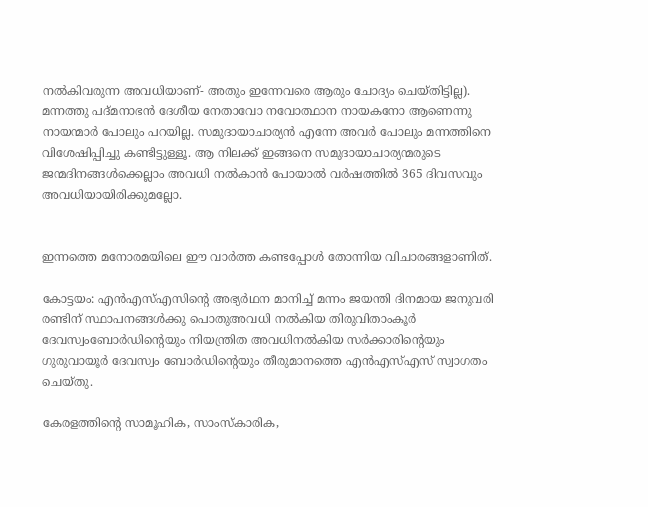നല്‍കിവരുന്ന അവധിയാണ്- അതും ഇന്നേവരെ ആരും ചോദ്യം ചെയ്തിട്ടില്ല). മന്നത്തു പദ്മനാഭന്‍ ദേശീയ നേതാവോ നവോത്ഥാന നായകനോ ആണെന്നു നായന്മാര്‍ പോലും പറയില്ല. സമുദായാചാര്യന്‍ എന്നേ അവര്‍ പോലും മന്നത്തിനെ വിശേഷിപ്പിച്ചു കണ്ടിട്ടുള്ളൂ. ആ നിലക്ക് ഇങ്ങനെ സമുദായാചാര്യന്മരുടെ ജന്മദിനങ്ങള്‍ക്കെല്ലാം അവധി നല്‍കാന്‍ പോയാല്‍ വര്‍ഷത്തില്‍ 365 ദിവസവും അവധിയായിരിക്കുമല്ലോ.


ഇന്നത്തെ മനോരമയിലെ ഈ വാര്‍ത്ത കണ്ടപ്പോള്‍ തോന്നിയ വിചാരങ്ങളാണിത്.

കോട്ടയം: എന്‍എസ്എസിന്റെ അഭ്യര്‍ഥന മാനിച്ച് മന്നം ജയന്തി ദിനമായ ജനുവരി രണ്ടിന് സ്ഥാപനങ്ങള്‍ക്കു പൊതുഅവധി നല്‍കിയ തിരുവിതാംകൂര്‍ ദേവസ്വംബോര്‍ഡിന്റെയും നിയന്ത്രിത അവധിനല്‍കിയ സര്‍ക്കാരിന്റെയും ഗുരുവായൂര്‍ ദേവസ്വം ബോര്‍ഡിന്റെയും തീരുമാനത്തെ എന്‍എസ്എസ് സ്വാഗതം ചെയ്തു.

കേരളത്തിന്റെ സാമൂഹിക, സാംസ്കാരിക,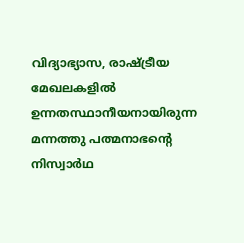വിദ്യാഭ്യാസ, രാഷ്ട്രീയ മേഖലകളില്‍ ഉന്നതസ്ഥാനീയനായിരുന്ന മന്നത്തു പത്മനാഭന്റെ നിസ്വാര്‍ഥ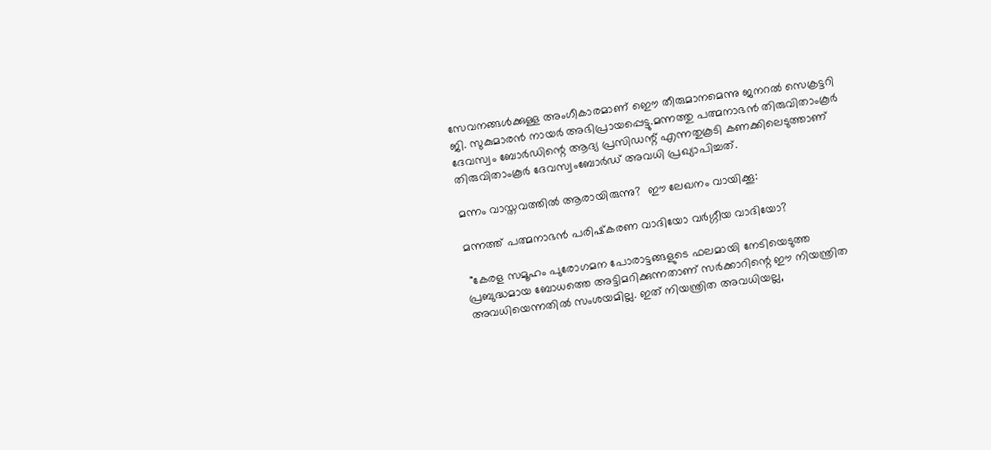സേവനങ്ങള്‍ക്കുള്ള അംഗീകാരമാണ് ഇൌ തീരുമാനമെന്നു ജനറല്‍ സെക്രട്ടറി ജി. സുകുമാരന്‍ നായര്‍ അഭിപ്രായപ്പെട്ടു.മന്നത്തു പത്മനാഭന്‍ തിരുവിതാംകൂര്‍ ദേവസ്വം ബോര്‍ഡിന്റെ ആദ്യ പ്രസിഡന്റ് എന്നതുകൂടി കണക്കിലെടുത്താണ് തിരുവിതാംകൂര്‍ ദേവസ്വംബോര്‍ഡ് അവധി പ്രഖ്യാപിച്ചത്.

മന്നം വാസ്തവത്തില്‍ ആരായിരുന്നു?  ഈ ലേഖനം വായിക്കൂ:

മന്നത്ത് പത്മനാഭന്‍ പരിഷ്‌കരണ വാദിയോ വര്‍ഗ്ഗീയ വാദിയോ?

 "കേരള സമൂഹം പുരോഗമന പോരാട്ടങ്ങളുടെ ഫലമായി നേടിയെടുത്ത പ്രബുദ്ധമായ ബോധത്തെ അട്ടിമറിക്കുന്നതാണ് സര്‍ക്കാറിന്റെ ഈ നിയന്ത്രിത അവധിയെന്നതില്‍ സംശയമില്ല. ഇത് നിയന്ത്രിത അവധിയല്ല,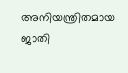അനിയന്ത്രിതമായ ജാതി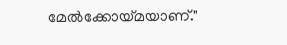മേല്‍ക്കോയ്മയാണ്."